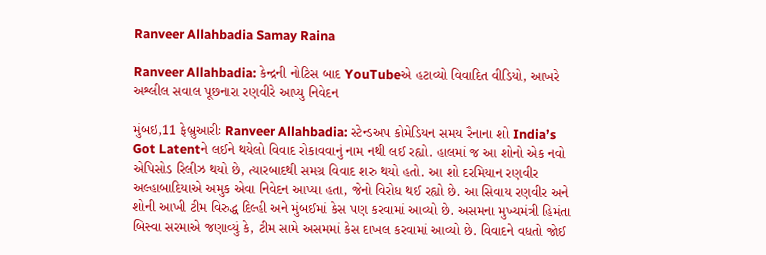Ranveer Allahbadia Samay Raina

Ranveer Allahbadia: કેન્દ્રની નોટિસ બાદ YouTubeએ હટાવ્યો વિવાદિત વીડિયો, આખરે અશ્લીલ સવાલ પૂછનારા રણવીરે આપ્યુ નિવેદન

મુંબઇ,11 ફેબ્રુઆરીઃ Ranveer Allahbadia: સ્ટેન્ડઅપ કોમેડિયન સમય રૈનાના શો India’s Got Latentને લઈને થયેલો વિવાદ રોકાવવાનું નામ નથી લઈ રહ્યો. હાલમાં જ આ શોનો એક નવો એપિસોડ રિલીઝ થયો છે, ત્યારબાદથી સમગ્ર વિવાદ શરુ થયો હતો. આ શો દરમિયાન રણવીર અલ્હાબાદિયાએ અમુક એવા નિવેદન આપ્યા હતા, જેનો વિરોધ થઈ રહ્યો છે. આ સિવાય રણવીર અને શોની આખી ટીમ વિરુદ્ધ દિલ્હી અને મુંબઈમાં કેસ પણ કરવામાં આવ્યો છે. અસમના મુખ્યમંત્રી હિમંતા બિસ્વા સરમાએ જણાવ્યું કે, ટીમ સામે અસમમાં કેસ દાખલ કરવામાં આવ્યો છે. વિવાદને વધતો જોઈ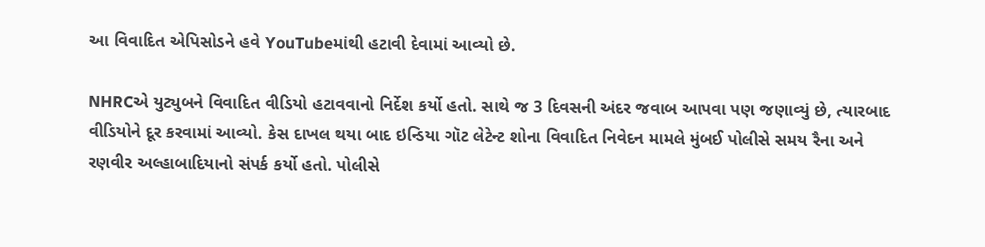આ વિવાદિત એપિસોડને હવે YouTubeમાંથી હટાવી દેવામાં આવ્યો છે.

NHRCએ યુટ્યુબને વિવાદિત વીડિયો હટાવવાનો નિર્દેશ કર્યો હતો. સાથે જ 3 દિવસની અંદર જવાબ આપવા પણ જણાવ્યું છે, ત્યારબાદ વીડિયોને દૂર કરવામાં આવ્યો. કેસ દાખલ થયા બાદ ઇન્ડિયા ગૉટ લેટેન્ટ શોના વિવાદિત નિવેદન મામલે મુંબઈ પોલીસે સમય રૈના અને રણવીર અલ્હાબાદિયાનો સંપર્ક કર્યો હતો. પોલીસે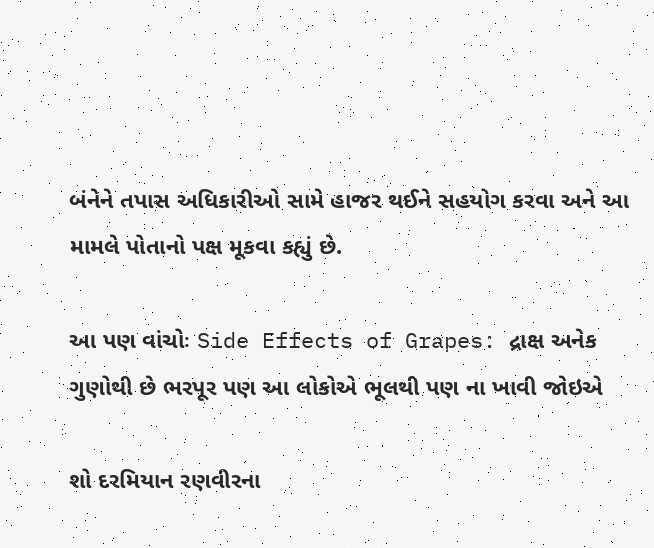બંનેને તપાસ અધિકારીઓ સામે હાજર થઈને સહયોગ કરવા અને આ મામલે પોતાનો પક્ષ મૂકવા કહ્યું છે.

આ પણ વાંચોઃ Side Effects of Grapes: દ્રાક્ષ અનેક ગુણોથી છે ભરપૂર પણ આ લોકોએ ભૂલથી પણ ના ખાવી જોઇએ

શો દરમિયાન રણવીરના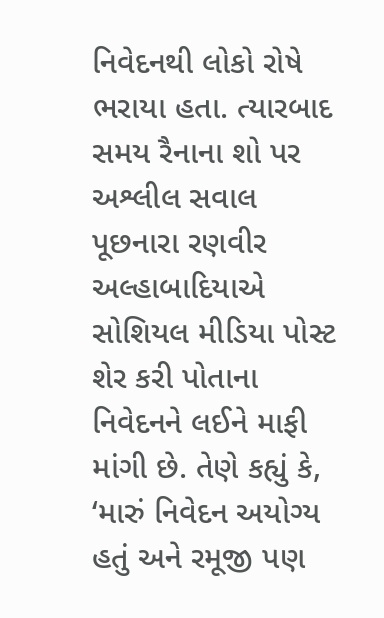નિવેદનથી લોકો રોષે ભરાયા હતા. ત્યારબાદ સમય રૈનાના શો પર અશ્લીલ સવાલ પૂછનારા રણવીર અલ્હાબાદિયાએ સોશિયલ મીડિયા પોસ્ટ શેર કરી પોતાના નિવેદનને લઈને માફી માંગી છે. તેણે કહ્યું કે, ‘મારું નિવેદન અયોગ્ય હતું અને રમૂજી પણ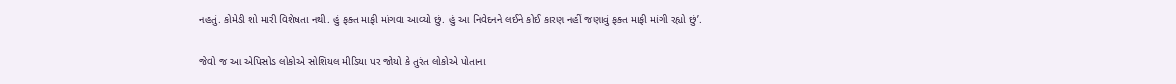નહતું. કોમેડી શો મારી વિશેષતા નથી. હું ફક્ત માફી માંગવા આવ્યો છું. હું આ નિવેદનને લઈને કોઈ કારણ નહીં જણાવું ફક્ત માફી માંગી રહ્યો છું’.

જેવો જ આ એપિસોડ લોકોએ સોશિયલ મીડિયા પર જોયો કે તુરંત લોકોએ પોતાના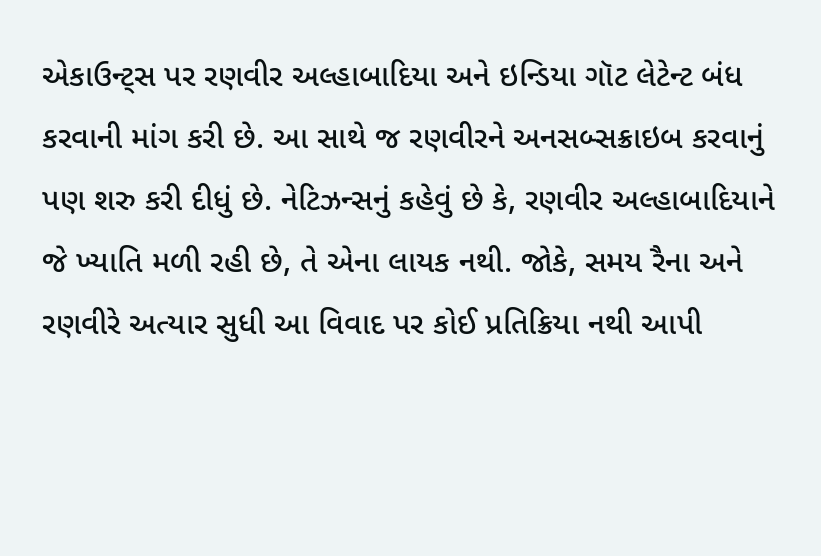એકાઉન્ટ્સ પર રણવીર અલ્હાબાદિયા અને ઇન્ડિયા ગૉટ લેટેન્ટ બંધ કરવાની માંગ કરી છે. આ સાથે જ રણવીરને અનસબ્સક્રાઇબ કરવાનું પણ શરુ કરી દીધું છે. નેટિઝન્સનું કહેવું છે કે, રણવીર અલ્હાબાદિયાને જે ખ્યાતિ મળી રહી છે, તે એના લાયક નથી. જોકે, સમય રૈના અને રણવીરે અત્યાર સુધી આ વિવાદ પર કોઈ પ્રતિક્રિયા નથી આપી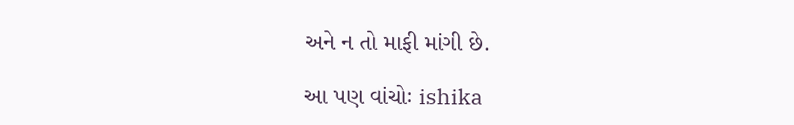અને ન તો માફી માંગી છે.

આ પણ વાંચોઃ ishika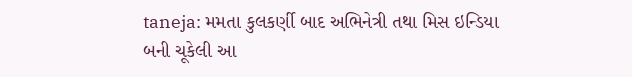taneja: મમતા કુલકર્ણી બાદ અભિનેત્રી તથા મિસ ઇન્ડિયા બની ચૂકેલી આ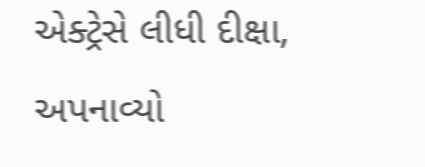એક્ટ્રેસે લીધી દીક્ષા, અપનાવ્યો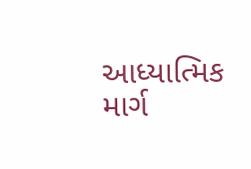આધ્યાત્મિક માર્ગ